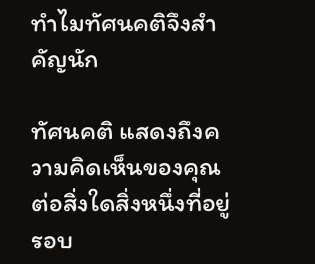ทำไมทัศนคติจึงสำคัญนัก

ทัศนคติ แสดงถึงความคิดเห็นของคุณต่อสิ่งใดสิ่งหนึ่งที่อยู่รอบ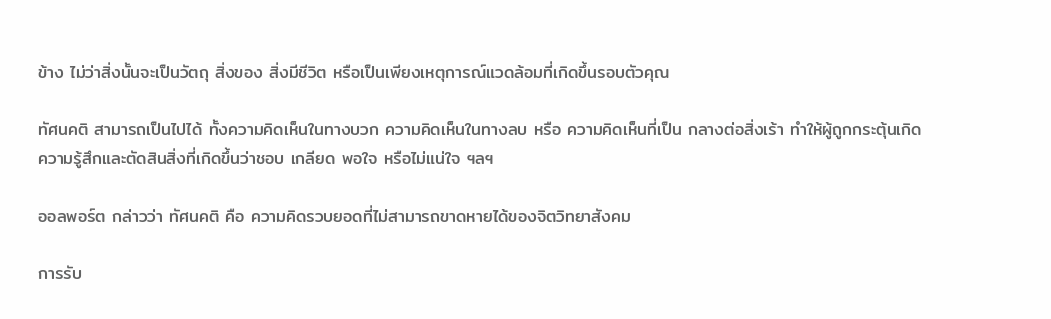ข้าง ไม่ว่าสิ่งนั้นจะเป็นวัตถุ สิ่งของ สิ่งมีชีวิต หรือเป็นเพียงเหตุการณ์แวดล้อมที่เกิดขึ้นรอบตัวคุณ

ทัศนคติ สามารถเป็นไปได้ ทั้งความคิดเห็นในทางบวก ความคิดเห็นในทางลบ หรือ ความคิดเห็นที่เป็น กลางต่อสิ่งเร้า ทำให้ผู้ถูกกระตุ้นเกิดความรู้สึกและตัดสินสิ่งที่เกิดขึ้นว่าชอบ เกลียด พอใจ หรือไม่แน่ใจ ฯลฯ

ออลพอร์ต กล่าวว่า ทัศนคติ คือ ความคิดรวบยอดที่ไม่สามารถขาดหายได้ของจิตวิทยาสังคม

การรับ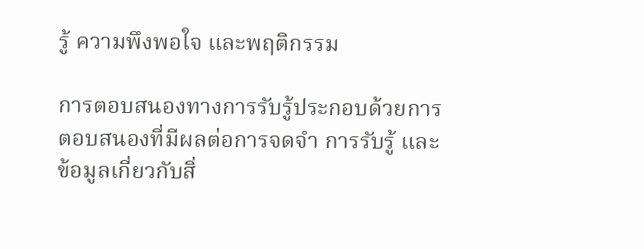รู้ ความพึงพอใจ และพฤติกรรม

การตอบสนองทางการรับรู้ประกอบด้วยการตอบสนองที่มีผลต่อการจดจำ การรับรู้ และข้อมูลเกี่ยวกับสิ่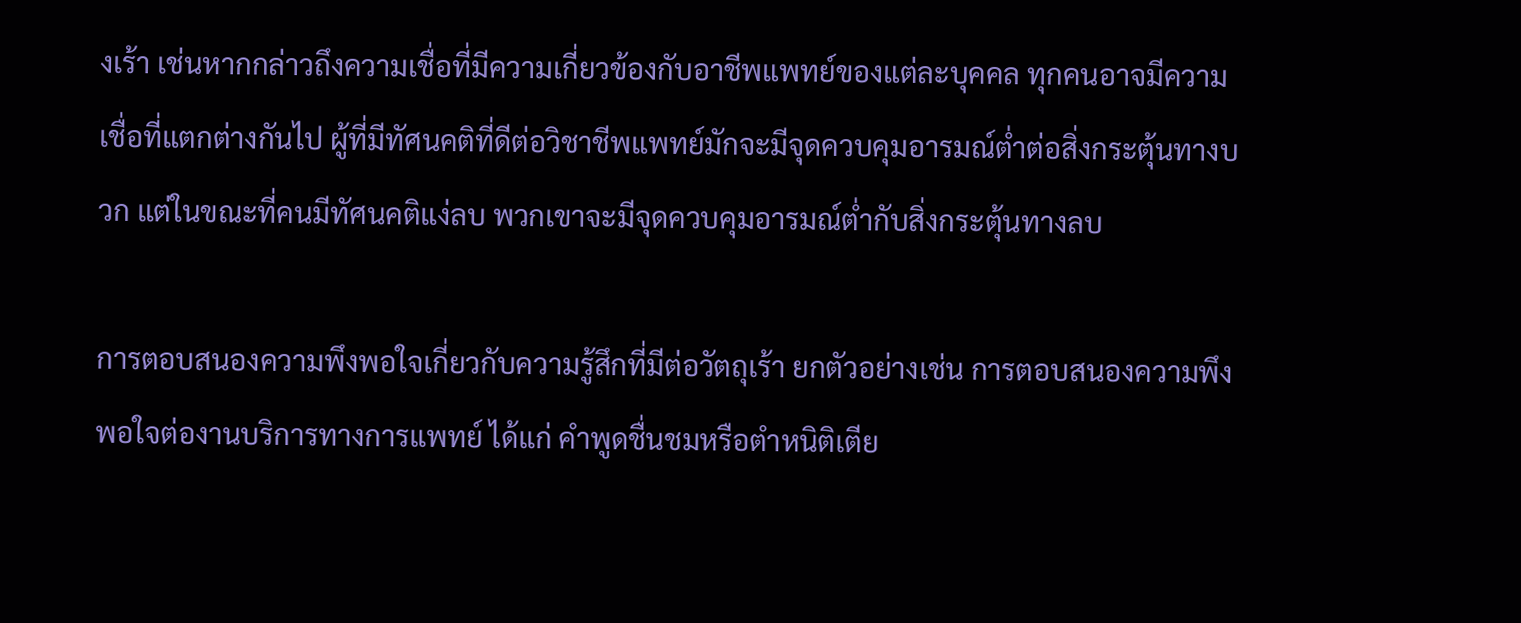งเร้า เช่นหากกล่าวถึงความเชื่อที่มีความเกี่ยวข้องกับอาชีพแพทย์ของแต่ละบุคคล ทุกคนอาจมีความเชื่อที่แตกต่างกันไป ผู้ที่มีทัศนคติที่ดีต่อวิชาชีพแพทย์มักจะมีจุดควบคุมอารมณ์ต่ำต่อสิ่งกระตุ้นทางบวก แต่ในขณะที่คนมีทัศนคติแง่ลบ พวกเขาจะมีจุดควบคุมอารมณ์ต่ำกับสิ่งกระตุ้นทางลบ

การตอบสนองความพึงพอใจเกี่ยวกับความรู้สึกที่มีต่อวัตถุเร้า ยกตัวอย่างเช่น การตอบสนองความพึงพอใจต่องานบริการทางการแพทย์ ได้แก่ คำพูดชื่นชมหรือตำหนิติเตีย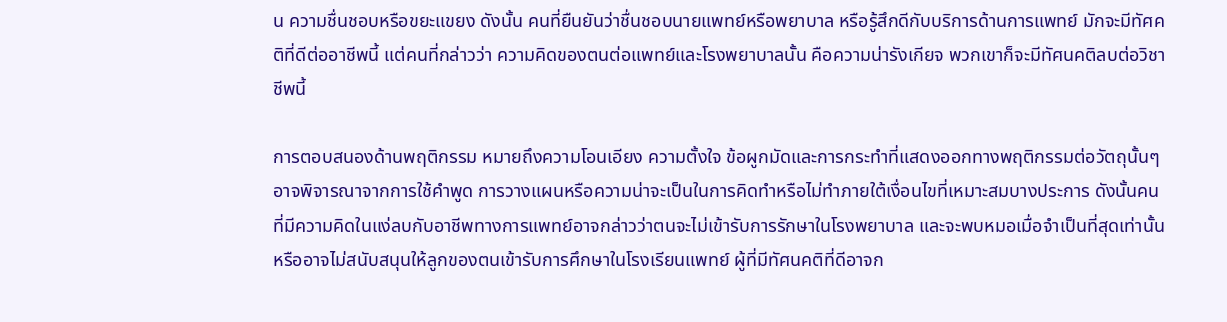น ความชื่นชอบหรือขยะแขยง ดังนั้น คนที่ยืนยันว่าชื่นชอบนายแพทย์หรือพยาบาล หรือรู้สึกดีกับบริการด้านการแพทย์ มักจะมีทัศคติที่ดีต่ออาชีพนี้ แต่คนที่กล่าวว่า ความคิดของตนต่อแพทย์และโรงพยาบาลนั้น คือความน่ารังเกียจ พวกเขาก็จะมีทัศนคติลบต่อวิชาชีพนี้

การตอบสนองด้านพฤติกรรม หมายถึงความโอนเอียง ความตั้งใจ ข้อผูกมัดและการกระทำที่แสดงออกทางพฤติกรรมต่อวัตถุนั้นๆ อาจพิจารณาจากการใช้คำพูด การวางแผนหรือความน่าจะเป็นในการคิดทำหรือไม่ทำภายใต้เงื่อนไขที่เหมาะสมบางประการ ดังนั้นคนที่มีความคิดในแง่ลบกับอาชีพทางการแพทย์อาจกล่าวว่าตนจะไม่เข้ารับการรักษาในโรงพยาบาล และจะพบหมอเมื่อจำเป็นที่สุดเท่านั้น หรืออาจไม่สนับสนุนให้ลูกของตนเข้ารับการศึกษาในโรงเรียนแพทย์ ผู้ที่มีทัศนคติที่ดีอาจก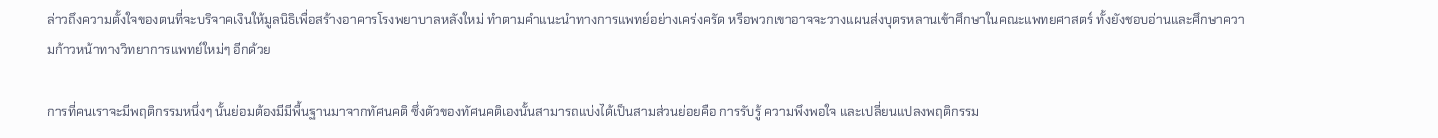ล่าวถึงความตั้งใจของตนที่จะบริจาคเงินให้มูลนิธิเพื่อสร้างอาคารโรงพยาบาลหลังใหม่ ทำตามคำแนะนำทางการแพทย์อย่างเคร่งครัด หรือพวกเขาอาจจะวางแผนส่งบุตรหลานเข้าศึกษาในคณะแพทยศาสตร์ ทั้งยังชอบอ่านและศึกษาความก้าวหน้าทางวิทยาการแพทย์ใหม่ๆ อีกด้วย

การที่คนเราจะมีพฤติกรรมหนึ่งๆ นั้นย่อมต้องมีมีพื้นฐานมาจากทัศนคติ ซึ่งตัวของทัศนคติเองนั้นสามารถแบ่งได้เป็นสามส่วนย่อยคือ การรับรู้ ความพึงพอใจ และเปลี่ยนแปลงพฤติกรรม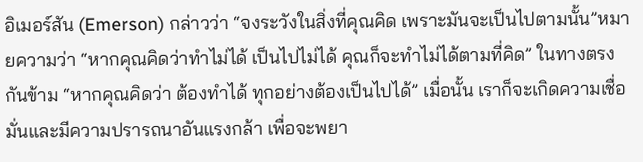อิเมอร์สัน (Emerson) กล่าวว่า “จงระวังในสิ่งที่คุณคิด เพราะมันจะเป็นไปตามนั้น”หมายความว่า “หากคุณคิดว่าทำไม่ได้ เป็นไปไม่ได้ คุณก็จะทำไม่ได้ตามที่คิด” ในทางตรงกันข้าม “หากคุณคิดว่า ต้องทำได้ ทุกอย่างต้องเป็นไปได้” เมื่อนั้น เราก็จะเกิดความเชื่อมั่นและมีความปรารถนาอันแรงกล้า เพื่อจะพยา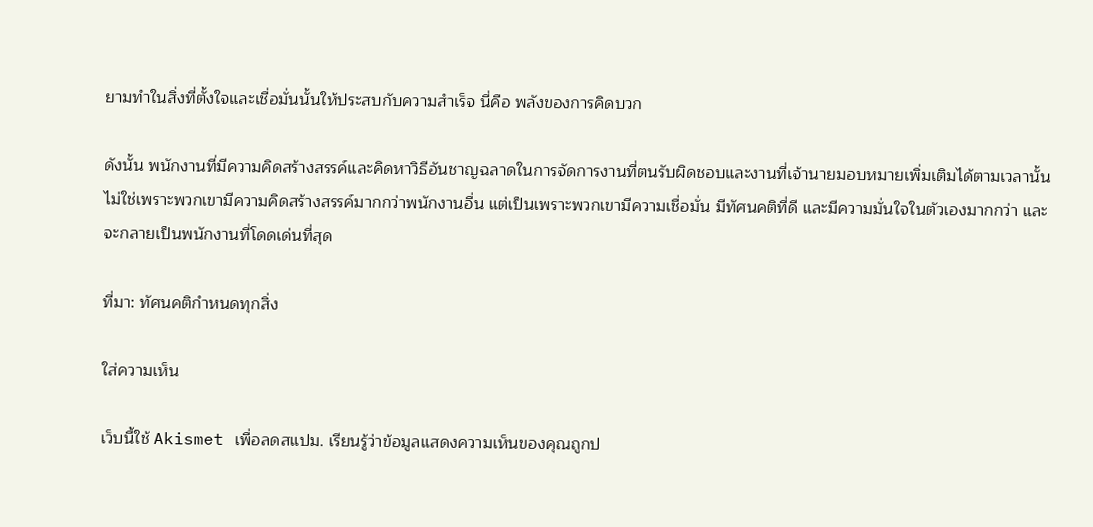ยามทำในสิ่งที่ตั้งใจและเชื่อมั่นนั้นให้ประสบกับความสำเร็จ นี่คือ พลังของการคิดบวก

ดังนั้น พนักงานที่มีความคิดสร้างสรรค์และคิดหาวิธีอันชาญฉลาดในการจัดการงานที่ตนรับผิดชอบและงานที่เจ้านายมอบหมายเพิ่มเติมได้ตามเวลานั้น ไม่ใช่เพราะพวกเขามีความคิดสร้างสรรค์มากกว่าพนักงานอื่น แต่เป็นเพราะพวกเขามีความเชื่อมั่น มีทัศนคติที่ดี และมีความมั่นใจในตัวเองมากกว่า และจะกลายเป็นพนักงานที่โดดเด่นที่สุด

ที่มา: ทัศนคติกำหนดทุกสิ่ง

ใส่ความเห็น

เว็บนี้ใช้ Akismet เพื่อลดสแปม. เรียนรู้ว่าข้อมูลแสดงความเห็นของคุณถูกป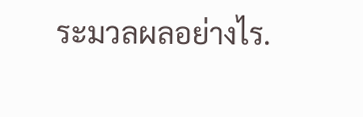ระมวลผลอย่างไร.